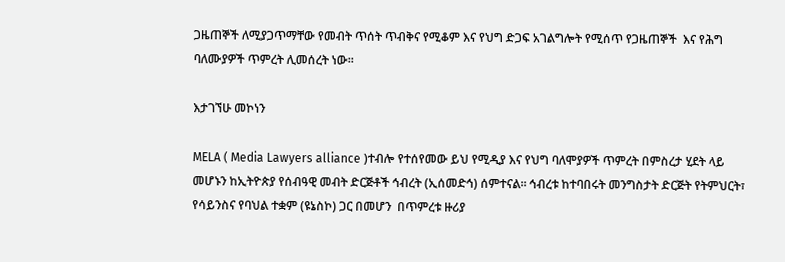ጋዜጠኞች ለሚያጋጥማቸው የመብት ጥሰት ጥብቅና የሚቆም እና የህግ ድጋፍ አገልግሎት የሚሰጥ የጋዜጠኞች  እና የሕግ ባለሙያዎች ጥምረት ሊመሰረት ነው፡፡

እታገኘሁ መኮነን

MELA ( Media Lawyers alliance )ተብሎ የተሰየመው ይህ የሚዲያ እና የህግ ባለሞያዎች ጥምረት በምስረታ ሂደት ላይ መሆኑን ከኢትዮጵያ የሰብዓዊ መብት ድርጅቶች ኅብረት (ኢሰመድኅ) ሰምተናል፡፡ ኅብረቱ ከተባበሩት መንግስታት ድርጅት የትምህርት፣ የሳይንስና የባህል ተቋም (ዩኔስኮ) ጋር በመሆን  በጥምረቱ ዙሪያ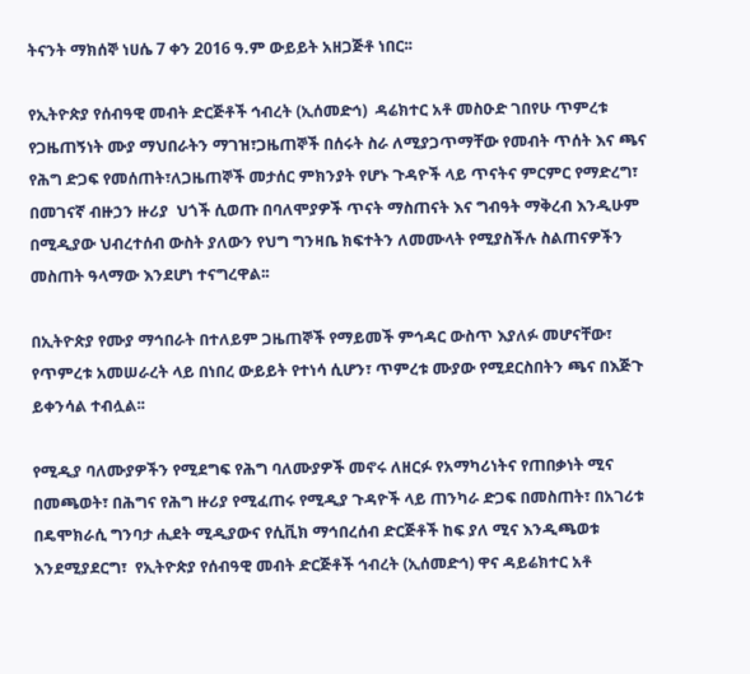ትናንት ማክሰኞ ነሀሴ 7 ቀን 2016 ዓ.ም ውይይት አዘጋጅቶ ነበር፡፡

የኢትዮጵያ የሰብዓዊ መብት ድርጅቶች ኅብረት (ኢሰመድኅ)  ዳሬክተር አቶ መስዑድ ገበየሁ ጥምረቱ  የጋዜጠኝነት ሙያ ማህበራትን ማገዝ፣ጋዜጠኞች በሰሩት ስራ ለሚያጋጥማቸው የመብት ጥሰት እና ጫና የሕግ ድጋፍ የመሰጠት፣ለጋዜጠኞች መታሰር ምክንያት የሆኑ ጉዳዮች ላይ ጥናትና ምርምር የማድረግ፣ በመገናኛ ብዙኃን ዙሪያ  ህጎች ሲወጡ በባለሞያዎች ጥናት ማስጠናት እና ግብዓት ማቅረብ እንዲሁም በሚዲያው ህብረተሰብ ውስት ያለውን የህግ ግንዛቤ ክፍተትን ለመሙላት የሚያስችሉ ስልጠናዎችን መስጠት ዓላማው እንደሆነ ተናግረዋል፡፡

በኢትዮጵያ የሙያ ማኅበራት በተለይም ጋዜጠኞች የማይመች ምኅዳር ውስጥ እያለፉ መሆናቸው፣ የጥምረቱ አመሠራረት ላይ በነበረ ውይይት የተነሳ ሲሆን፣ ጥምረቱ ሙያው የሚደርስበትን ጫና በእጅጉ ይቀንሳል ተብሏል፡፡

የሚዲያ ባለሙያዎችን የሚደግፍ የሕግ ባለሙያዎች መኖሩ ለዘርፉ የአማካሪነትና የጠበቃነት ሚና በመጫወት፣ በሕግና የሕግ ዙሪያ የሚፈጠሩ የሚዲያ ጉዳዮች ላይ ጠንካራ ድጋፍ በመስጠት፣ በአገሪቱ በዴሞክራሲ ግንባታ ሒደት ሚዲያውና የሲቪክ ማኅበረሰብ ድርጅቶች ከፍ ያለ ሚና እንዲጫወቱ እንደሚያደርግ፣  የኢትዮጵያ የሰብዓዊ መብት ድርጅቶች ኅብረት (ኢሰመድኅ) ዋና ዳይሬክተር አቶ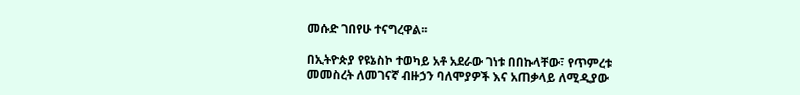መሱድ ገበየሁ ተናግረዋል፡፡

በኢትዮጵያ የዩኔስኮ ተወካይ አቶ አደራው ገነቱ በበኩላቸው፣ የጥምረቱ መመስረት ለመገናኛ ብዙኃን ባለሞያዎች እና አጠቃላይ ለሚዲያው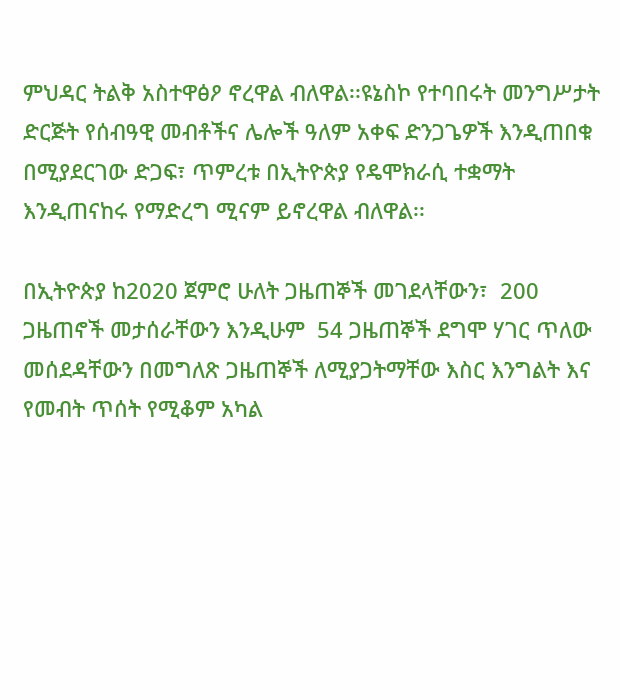ምህዳር ትልቅ አስተዋፅዖ ኖረዋል ብለዋል፡፡ዩኔስኮ የተባበሩት መንግሥታት ድርጅት የሰብዓዊ መብቶችና ሌሎች ዓለም አቀፍ ድንጋጌዎች እንዲጠበቁ በሚያደርገው ድጋፍ፣ ጥምረቱ በኢትዮጵያ የዴሞክራሲ ተቋማት እንዲጠናከሩ የማድረግ ሚናም ይኖረዋል ብለዋል፡፡

በኢትዮጵያ ከ2020 ጀምሮ ሁለት ጋዜጠኞች መገደላቸውን፣  200 ጋዜጠኖች መታሰራቸውን እንዲሁም  54 ጋዜጠኞች ደግሞ ሃገር ጥለው መሰደዳቸውን በመግለጽ ጋዜጠኞች ለሚያጋትማቸው እስር እንግልት እና የመብት ጥሰት የሚቆም አካል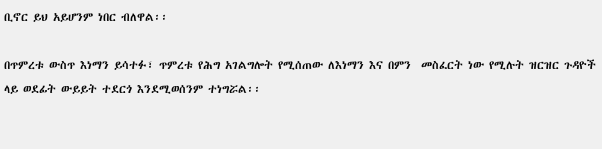ቢኖር ይህ አይሆንም ነበር ብለዋል፡፡

በጥምረቱ ውስጥ እነማን ይሳተፉ፣ ጥምረቱ የሕግ አገልግሎት የሚሰጠው ለእነማን እና በምን  መስፈርት ነው የሚሉት ዝርዝር ጉዳዮች ላይ ወደፊት ውይይት ተደርጎ እንደሚወሰንም ተነግሯል፡፡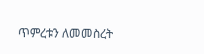ጥምረቱን ለመመስረት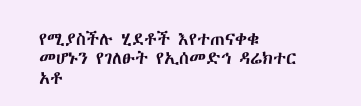የሚያስችሉ ሂደቶች እየተጠናቀቁ መሆኑን የገለፁት የኢሰመድኅ ዳሬክተር አቶ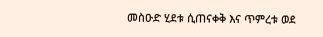መስዑድ ሂደቱ ሲጠናቀቅ እና ጥምረቱ ወደ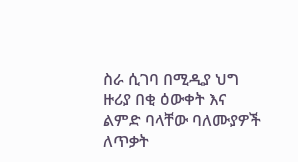ስራ ሲገባ በሚዲያ ህግ ዙሪያ በቂ ዕውቀት እና ልምድ ባላቸው ባለሙያዎች ለጥቃት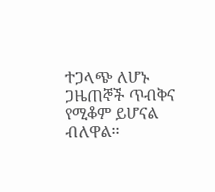ተጋላጭ ለሆኑ ጋዜጠኞች ጥብቅና የሚቆም ይሆናል ብለዋል፡፡